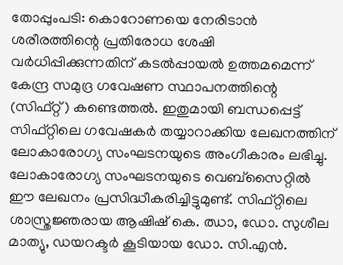തോപ്പുംപടി: കൊറോണയെ നേരിടാൻ ശരീരത്തിന്റെ പ്രതിരോധ ശേഷി വർധിപ്പിക്കുന്നതിന് കടൽപ്പായൽ ഉത്തമമെന്ന് കേന്ദ്ര സമുദ്ര ഗവേഷണ സ്ഥാപനത്തിന്റെ (സിഫ്റ്റ്) കണ്ടെത്തൽ. ഇതുമായി ബന്ധപ്പെട്ട് സിഫ്റ്റിലെ ഗവേഷകർ തയ്യാറാക്കിയ ലേഖനത്തിന് ലോകാരോഗ്യ സംഘടനയുടെ അംഗീകാരം ലഭിച്ചു. ലോകാരോഗ്യ സംഘടനയുടെ വെബ്സൈറ്റിൽ ഈ ലേഖനം പ്രസിദ്ധീകരിച്ചിട്ടുമുണ്ട്. സിഫ്റ്റിലെ ശാസ്ത്രജ്ഞരായ ആഷിഷ് കെ. ഝാ, ഡോ. സുശീല മാത്യു, ഡയറക്ടർ കൂടിയായ ഡോ. സി.എൻ.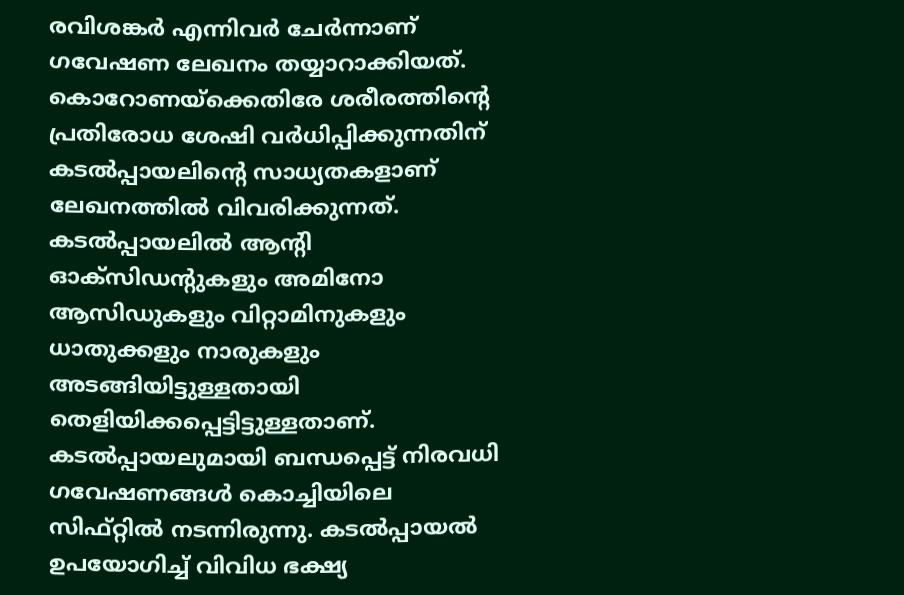രവിശങ്കർ എന്നിവർ ചേർന്നാണ് ഗവേഷണ ലേഖനം തയ്യാറാക്കിയത്. കൊറോണയ്ക്കെതിരേ ശരീരത്തിന്റെ പ്രതിരോധ ശേഷി വർധിപ്പിക്കുന്നതിന് കടൽപ്പായലിന്റെ സാധ്യതകളാണ് ലേഖനത്തിൽ വിവരിക്കുന്നത്. കടൽപ്പായലിൽ ആന്റി ഓക്സിഡന്റുകളും അമിനോ ആസിഡുകളും വിറ്റാമിനുകളും ധാതുക്കളും നാരുകളും അടങ്ങിയിട്ടുള്ളതായി തെളിയിക്കപ്പെട്ടിട്ടുള്ളതാണ്. കടൽപ്പായലുമായി ബന്ധപ്പെട്ട് നിരവധി ഗവേഷണങ്ങൾ കൊച്ചിയിലെ സിഫ്റ്റിൽ നടന്നിരുന്നു. കടൽപ്പായൽ ഉപയോഗിച്ച് വിവിധ ഭക്ഷ്യ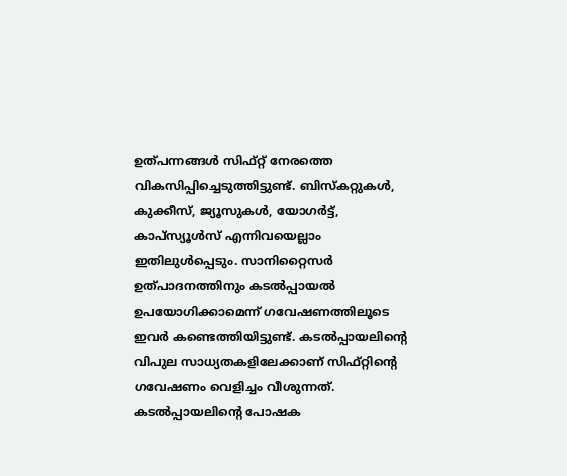ഉത്പന്നങ്ങൾ സിഫ്റ്റ് നേരത്തെ വികസിപ്പിച്ചെടുത്തിട്ടുണ്ട്. ബിസ്കറ്റുകൾ, കുക്കീസ്, ജ്യൂസുകൾ, യോഗർട്ട്, കാപ്സ്യൂൾസ് എന്നിവയെല്ലാം ഇതിലുൾപ്പെടും. സാനിറ്റൈസർ ഉത്പാദനത്തിനും കടൽപ്പായൽ ഉപയോഗിക്കാമെന്ന് ഗവേഷണത്തിലൂടെ ഇവർ കണ്ടെത്തിയിട്ടുണ്ട്. കടൽപ്പായലിന്റെ വിപുല സാധ്യതകളിലേക്കാണ് സിഫ്റ്റിന്റെ ഗവേഷണം വെളിച്ചം വീശുന്നത്. കടൽപ്പായലിന്റെ പോഷക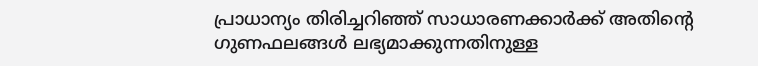പ്രാധാന്യം തിരിച്ചറിഞ്ഞ് സാധാരണക്കാർക്ക് അതിന്റെ ഗുണഫലങ്ങൾ ലഭ്യമാക്കുന്നതിനുള്ള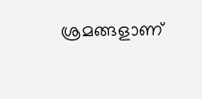ശ്രമങ്ങളാണ്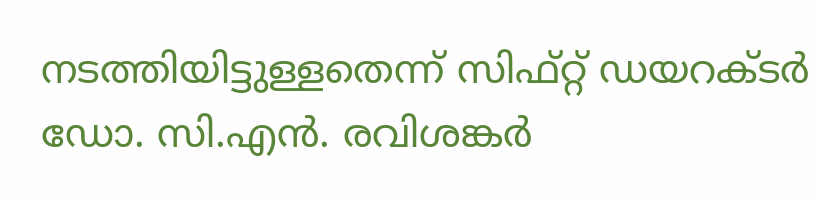നടത്തിയിട്ടുള്ളതെന്ന് സിഫ്റ്റ് ഡയറക്ടർ ഡോ. സി.എൻ. രവിശങ്കർ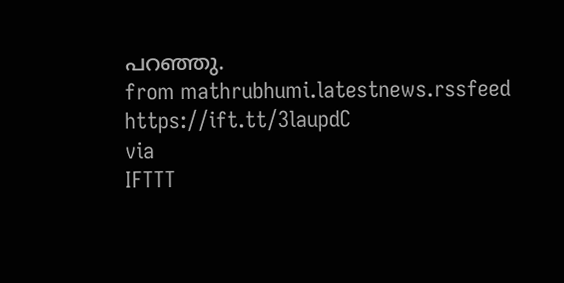പറഞ്ഞു.
from mathrubhumi.latestnews.rssfeed https://ift.tt/3laupdC
via
IFTTT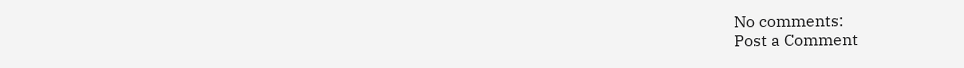No comments:
Post a Comment